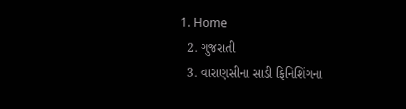1. Home
  2. ગુજરાતી
  3. વારાણસીના સાડી ફિનિશિંગના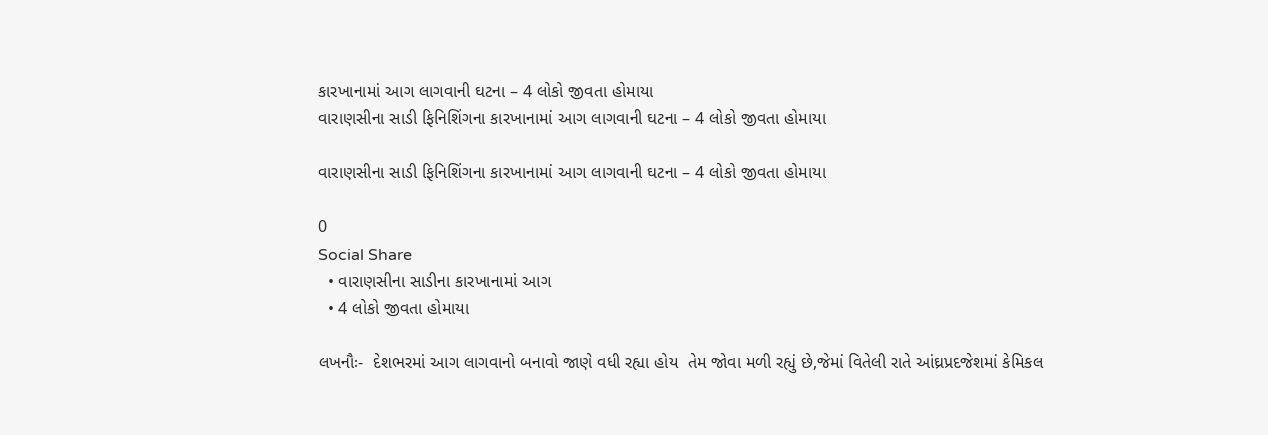કારખાનામાં આગ લાગવાની ઘટના – 4 લોકો જીવતા હોમાયા
વારાણસીના સાડી ફિનિશિંગના કારખાનામાં આગ લાગવાની ઘટના – 4 લોકો જીવતા હોમાયા

વારાણસીના સાડી ફિનિશિંગના કારખાનામાં આગ લાગવાની ઘટના – 4 લોકો જીવતા હોમાયા

0
Social Share
  • વારાણસીના સાડીના કારખાનામાં આગ
  • 4 લોકો જીવતા હોમાયા

લખનૌઃ-  દેશભરમાં આગ લાગવાનો બનાવો જાણે વધી રહ્યા હોય  તેમ જોવા મળી રહ્યું છે,જેમાં વિતેલી રાતે આંઘ્રપ્રદજેશમાં કેમિકલ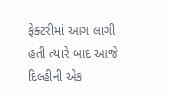ફેક્ટરીમાં આગ લાગી હતી ત્યારે બાદ આજે દિલ્હીની એક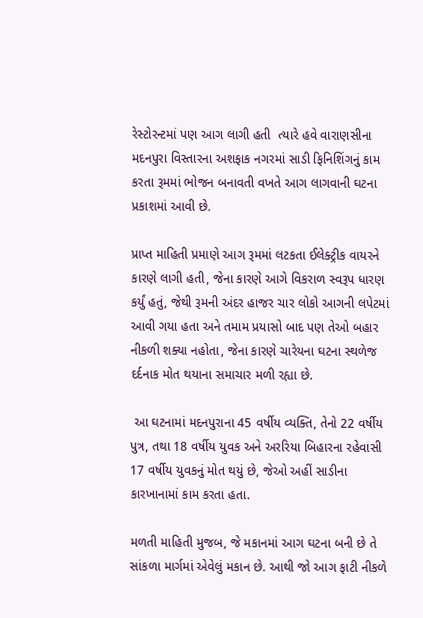રેસ્ટોરન્ટમાં પણ આગ લાગી હતી  ત્યારે હવે વારાણસીના મદનપુરા વિસ્તારના અશફાક નગરમાં સાડી ફિનિશિંગનું કામ કરતા રૂમમાં ભોજન બનાવતી વખતે આગ લાગવાની ઘટના પ્રકાશમાં આવી છે.

પ્રાપ્ત માહિતી પ્રમાણે આગ રૂમમાં લટકતા ઈલેક્ટ્રીક વાયરને કારણે લાગી હતી, જેના કારણે આગે વિકરાળ સ્વરૂપ ધારણ કર્યું હતું, જેથી રૂમની અંદર હાજર ચાર લોકો આગની લપેટમાં આવી ગયા હતા અને તમામ પ્રયાસો બાદ પણ તેઓ બહાર નીકળી શક્યા નહોતા, જેના કારણે ચારેયના ઘટના સ્થળેજ દર્દનાક મોત થયાના સમાચાર મળી રહ્યા છે.

 આ ઘટનામાં મદનપુરાના 45 વર્ષીય વ્યક્તિ, તેનો 22 વર્ષીય પુત્ર, તથા 18 વર્ષીય યુવક અને અરરિયા બિહારના રહેવાસી 17 વર્ષીય યુવકનું મોત થયું છે, જેઓ અહીં સાડીના કારખાનામાં કામ કરતા હતા.

મળતી માહિતી મુજબ, જે મકાનમાં આગ ઘટના બની છે તે સાંકળા માર્ગમાં એવેલું મકાન છે. આથી જો આગ ફાટી નીકળે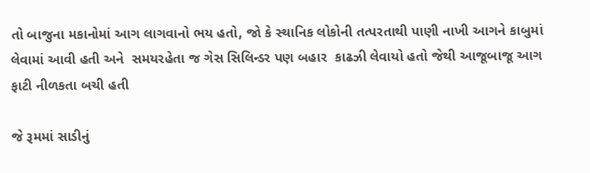તો બાજુના મકાનોમાં આગ લાગવાનો ભય હતો, જો કે સ્થાનિક લોકોની તત્પરતાથી પાણી નાખી આગને કાબુમાં લેવામાં આવી હતી અને  સમયરહેતા જ ગેસ સિલિન્ડર પણ બહાર  કાઢઝી લેવાયો હતો જેથી આજૂબાજૂ આગ ફાટી નીળકતા બચી હતી

જે રૂમમાં સાડીનું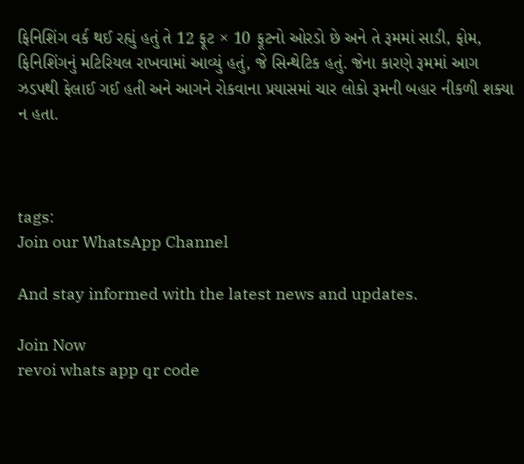ફિનિશિંગ વર્ક થઈ રહ્યું હતું તે 12 ફૂટ × 10 ફૂટનો ઓરડો છે અને તે રૂમમાં સાડી, ફોમ, ફિનિશિંગનું મટિરિયલ રાખવામાં આવ્યું હતું, જે સિન્થેટિક હતું. જેના કારણે રૂમમાં આગ ઝડપથી ફેલાઈ ગઈ હતી અને આગને રોકવાના પ્રયાસમાં ચાર લોકો રૂમની બહાર નીકળી શક્યા ન હતા.



tags:
Join our WhatsApp Channel

And stay informed with the latest news and updates.

Join Now
revoi whats app qr code